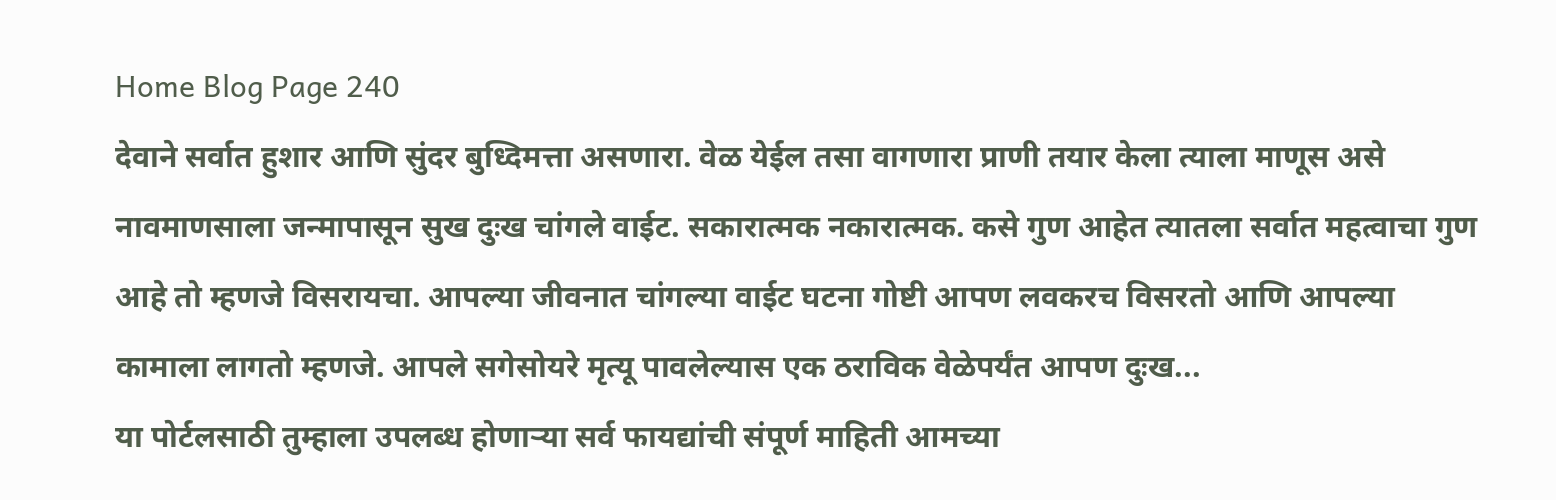Home Blog Page 240
देवाने सर्वात हुशार आणि सुंदर बुध्दिमत्ता असणारा. वेळ येईल तसा वागणारा प्राणी तयार केला त्याला माणूस असे नावमाणसाला जन्मापासून सुख दुःख चांगले वाईट. सकारात्मक नकारात्मक. कसे गुण आहेत त्यातला सर्वात महत्वाचा गुण आहे तो म्हणजे विसरायचा. आपल्या जीवनात चांगल्या वाईट घटना गोष्टी आपण लवकरच विसरतो आणि आपल्या कामाला लागतो म्हणजे. आपले सगेसोयरे मृत्यू पावलेल्यास एक ठराविक वेळेपर्यंत आपण दुःख...
या पोर्टलसाठी तुम्हाला उपलब्ध होणाऱ्या सर्व फायद्यांची संपूर्ण माहिती आमच्या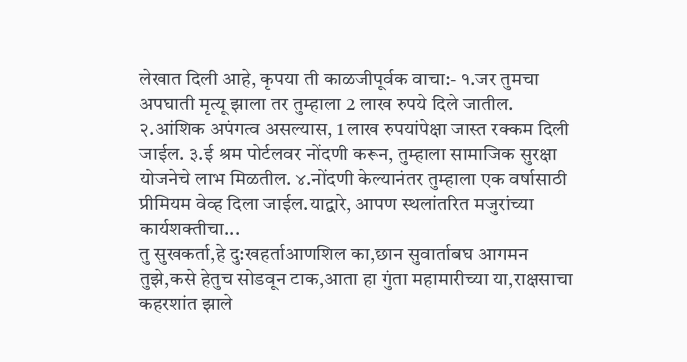लेखात दिली आहे, कृपया ती काळजीपूर्वक वाचा:- १.जर तुमचा अपघाती मृत्यू झाला तर तुम्हाला 2 लाख रुपये दिले जातील. २.आंशिक अपंगत्व असल्यास, 1 लाख रुपयांपेक्षा जास्त रक्कम दिली जाईल. ३.ई श्रम पोर्टलवर नोंदणी करून, तुम्हाला सामाजिक सुरक्षा योजनेचे लाभ मिळतील. ४.नोंदणी केल्यानंतर तुम्हाला एक वर्षासाठी प्रीमियम वेव्ह दिला जाईल.याद्वारे, आपण स्थलांतरित मजुरांच्या कार्यशक्तीचा...
तु सुखकर्ता,हे दु:खहर्ताआणशिल का,छान सुवार्ताबघ आगमन तुझे,कसे हेतुच सोडवून टाक,आता हा गुंता महामारीच्या या,राक्षसाचा कहरशांत झाले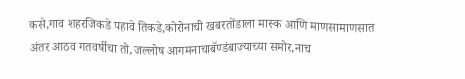कसे,गाव शहरजिकडे पहावे तिकडे,कोरोनाची खबरतोंडाला मास्क आणि माणसामाणसात अंतर आठव गतवर्षीचा तो,जल्लोष आगमनाचाबॅण्डंबाज्याच्या समोर,नाच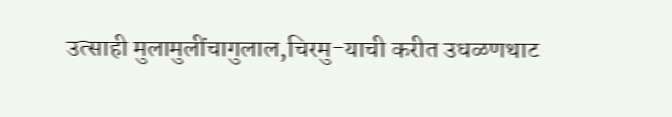उत्साही मुलामुलींचागुलाल,चिरमु-याची करीत उधळणथाट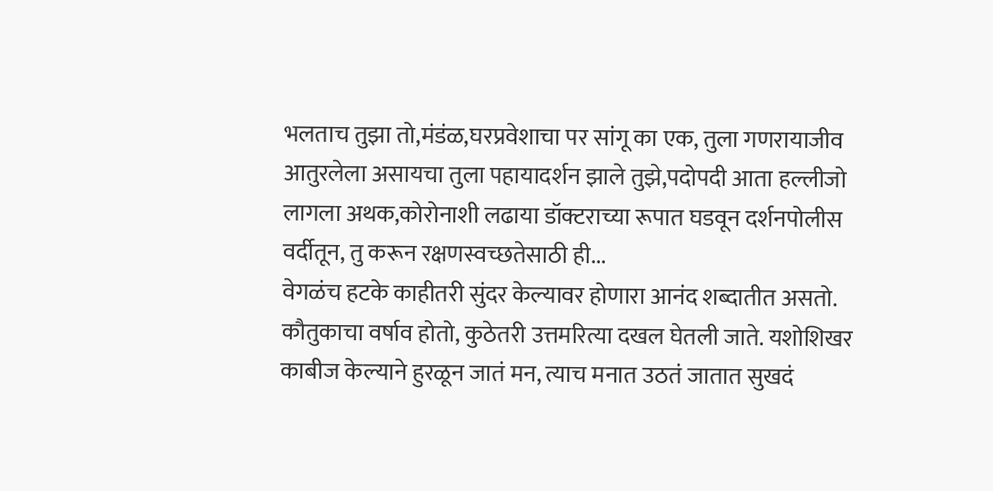भलताच तुझा तो,मंडंळ,घरप्रवेशाचा पर सांगू का एक, तुला गणरायाजीव आतुरलेला असायचा तुला पहायादर्शन झाले तुझे,पदोपदी आता हल्लीजो लागला अथक,कोरोनाशी लढाया डॉक्टराच्या रूपात घडवून दर्शनपोलीस वर्दीतून, तु करून रक्षणस्वच्छतेसाठी ही...
वेगळंच हटके काहीतरी सुंदर केल्यावर होणारा आनंद शब्दातीत असतो. कौतुकाचा वर्षाव होतो, कुठेतरी उत्तमरित्या दखल घेतली जाते. यशोशिखर काबीज केल्याने हुरळून जातं मन, त्याच मनात उठतं जातात सुखदं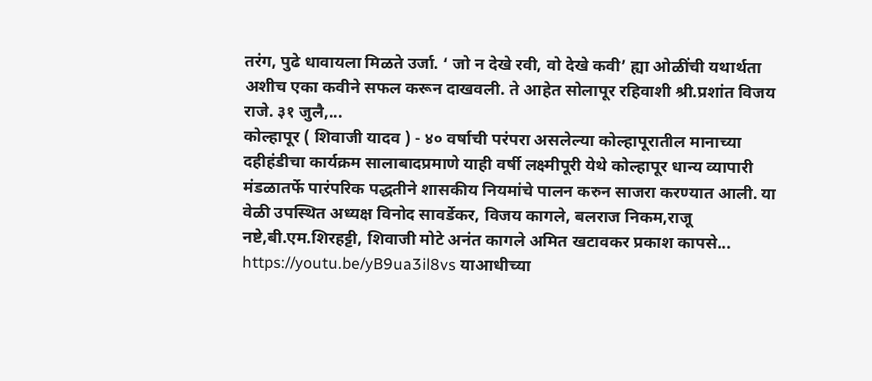तरंग, पुढे धावायला मिळते उर्जा. ‘ जो न देखे रवी, वो देखे कवी’ ह्या ओळींची यथार्थता अशीच एका कवीने सफल करून दाखवली. ते आहेत सोलापूर रहिवाशी श्री.प्रशांत विजय राजे. ३१ जुलै,...
कोल्हापूर ( शिवाजी यादव ) - ४० वर्षाची परंपरा असलेल्या कोल्हापूरातील मानाच्या दहीहंडीचा कार्यक्रम सालाबादप्रमाणे याही वर्षी लक्ष्मीपूरी येथे कोल्हापूर धान्य व्यापारी मंडळातर्फे पारंपरिक पद्धतीने शासकीय नियमांचे पालन करुन साजरा करण्यात आली. या वेळी उपस्थित अध्यक्ष विनोद सावर्डेकर, विजय कागले, बलराज निकम,राजू नष्टे,बी.एम.शिरहट्टी, शिवाजी मोटे अनंत कागले अमित खटावकर प्रकाश कापसे...
https://youtu.be/yB9ua3il8vs याआधीच्या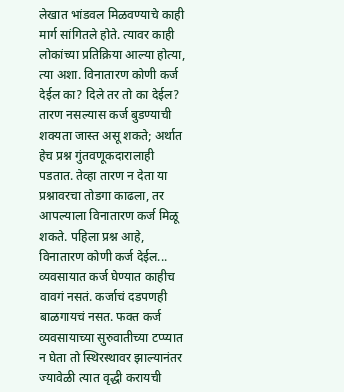लेखात भांडवल मिळवण्याचे काही मार्ग सांगितले होते. त्यावर काही लोकांच्या प्रतिक्रिया आल्या होत्या, त्या अशा. विनातारण कोणी कर्ज देईल का? दिले तर तो का देईल? तारण नसल्यास कर्ज बुडण्याची शक्यता जास्त असू शकते; अर्थात हेच प्रश्न गुंतवणूकदारालाही पडतात. तेव्हा तारण न देता या प्रश्नावरचा तोडगा काढला, तर आपल्याला विनातारण कर्ज मिळू शकते. पहिला प्रश्न आहे, विनातारण कोणी कर्ज देईल...
व्यवसायात कर्ज घेण्यात काहीच वावगं नसतं. कर्जाचं दडपणही बाळगायचं नसत. फक्त कर्ज व्यवसायाच्या सुरुवातीच्या टप्प्यात न घेता तो स्थिरस्थावर झाल्यानंतर ज्यावेळी त्यात वृद्धी करायची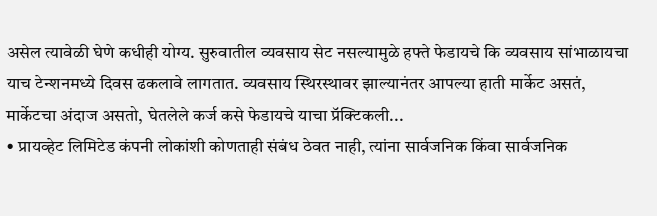असेल त्यावेळी घेणे कधीही योग्य. सुरुवातील व्यवसाय सेट नसल्यामुळे हफ्ते फेडायचे कि व्यवसाय सांभाळायचा याच टेन्शनमध्ये दिवस ढकलावे लागतात. व्यवसाय स्थिरस्थावर झाल्यानंतर आपल्या हाती मार्केट असतं, मार्केटचा अंदाज असतो, घेतलेले कर्ज कसे फेडायचे याचा प्रॅक्टिकली...
• प्रायव्हेट लिमिटेड कंपनी लोकांशी कोणताही संबंध ठेवत नाही, त्यांना सार्वजनिक किंवा सार्वजनिक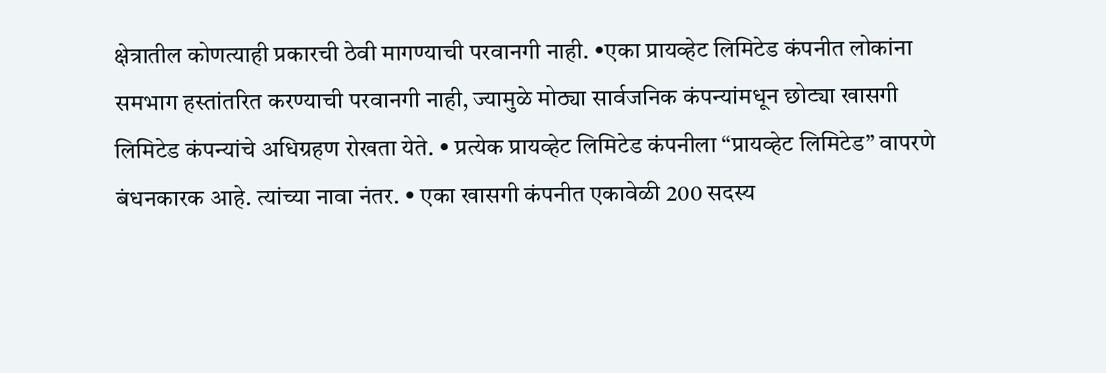क्षेत्रातील कोणत्याही प्रकारची ठेवी मागण्याची परवानगी नाही. •एका प्रायव्हेट लिमिटेड कंपनीत लोकांना समभाग हस्तांतरित करण्याची परवानगी नाही, ज्यामुळे मोठ्या सार्वजनिक कंपन्यांमधून छोट्या खासगी लिमिटेड कंपन्यांचे अधिग्रहण रोखता येते. • प्रत्येक प्रायव्हेट लिमिटेड कंपनीला “प्रायव्हेट लिमिटेड” वापरणे बंधनकारक आहे. त्यांच्या नावा नंतर. • एका खासगी कंपनीत एकावेळी 200 सदस्य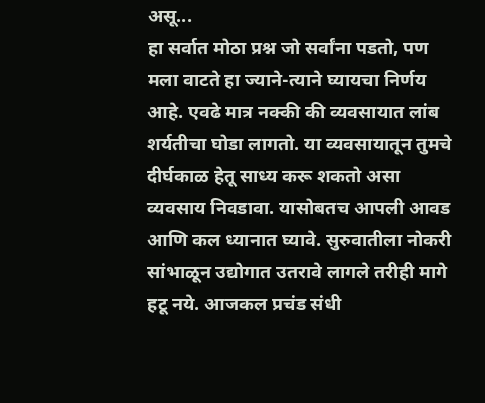असू...
हा सर्वात मोठा प्रश्न जो सर्वांना पडतो, पण मला वाटते हा ज्याने-त्याने घ्यायचा निर्णय आहे. एवढे मात्र नक्की की व्यवसायात लांब शर्यतीचा घोडा लागतो. या व्यवसायातून तुमचे दीर्घकाळ हेतू साध्य करू शकतो असा व्यवसाय निवडावा. यासोबतच आपली आवड आणि कल ध्यानात घ्यावे. सुरुवातीला नोकरी सांभाळून उद्योगात उतरावे लागले तरीही मागे हटू नये. आजकल प्रचंड संधी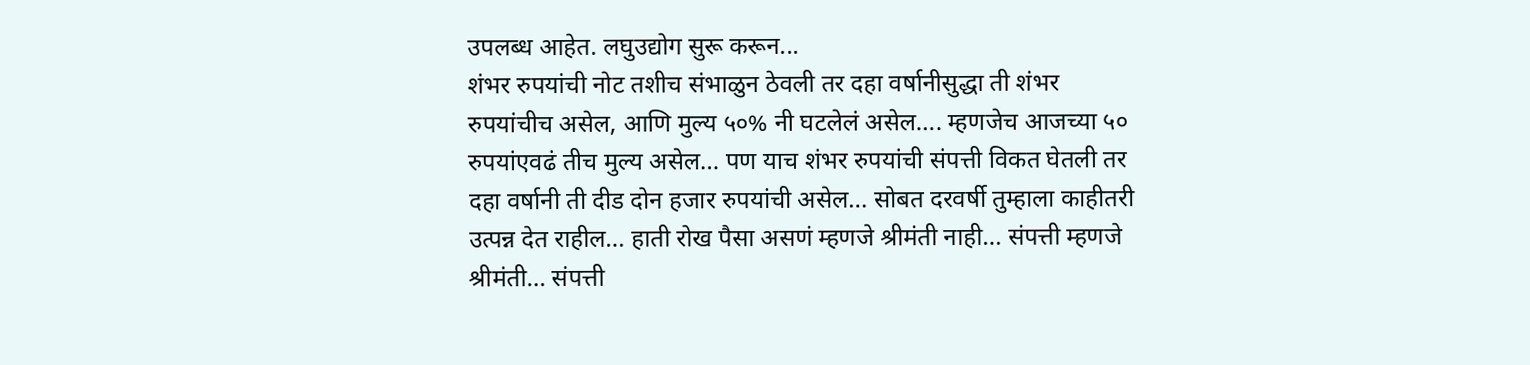उपलब्ध आहेत. लघुउद्योग सुरू करून...
शंभर रुपयांची नोट तशीच संभाळुन ठेवली तर दहा वर्षानीसुद्धा ती शंभर रुपयांचीच असेल, आणि मुल्य ५०% नी घटलेलं असेल…. म्हणजेच आजच्या ५० रुपयांएवढं तीच मुल्य असेल… पण याच शंभर रुपयांची संपत्ती विकत घेतली तर दहा वर्षानी ती दीड दोन हजार रुपयांची असेल… सोबत दरवर्षी तुम्हाला काहीतरी उत्पन्न देत राहील… हाती रोख पैसा असणं म्हणजे श्रीमंती नाही… संपत्ती म्हणजे श्रीमंती… संपत्ती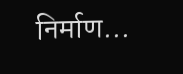निर्माण...